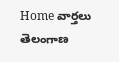Home వార్తలు తెలంగాణ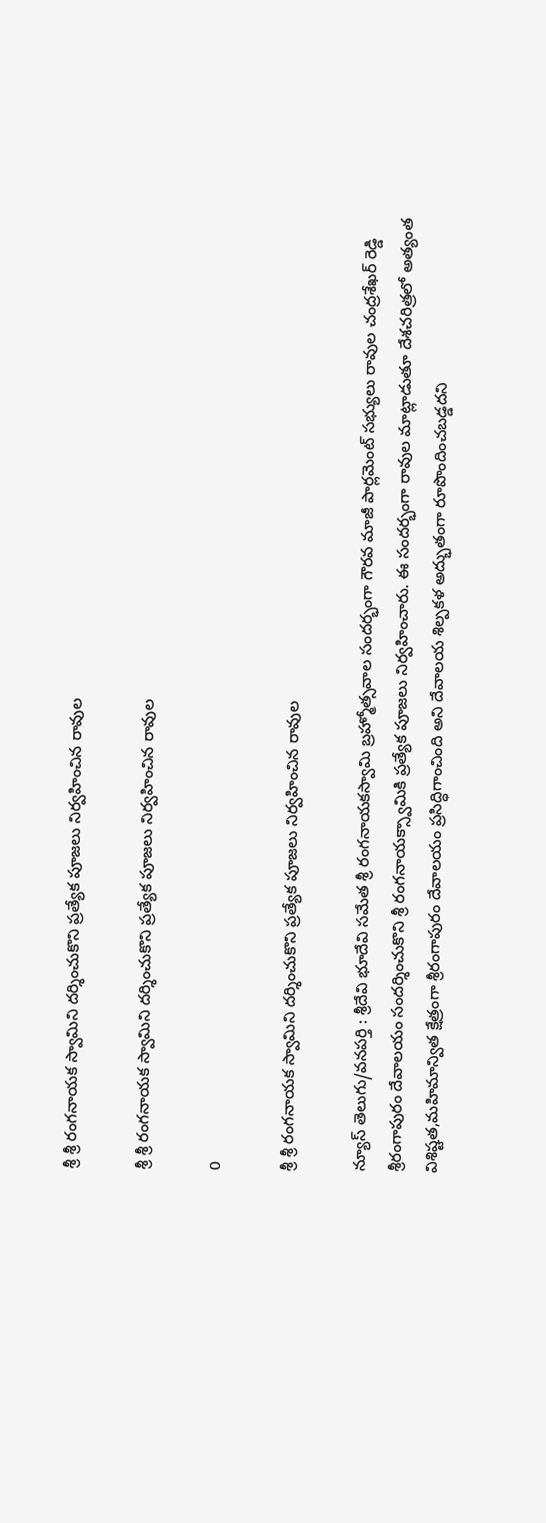శ్రీ శ్రీ రంగనాయక స్వామిని దర్శించుకొని ప్రత్యేక పూజలు నిర్వహించిన రావుల

శ్రీ శ్రీ రంగనాయక స్వామిని దర్శించుకొని ప్రత్యేక పూజలు నిర్వహించిన రావుల

0

శ్రీ శ్రీ రంగనాయక స్వామిని దర్శించుకొని ప్రత్యేక పూజలు నిర్వహించిన రావుల

న్యూస్ తెలుగు/వనపర్తి : శ్రీదేవి భూదేవి సమేత శ్రీ రంగనాయకస్వామి బ్రహ్మోత్సవాల సందర్భంగా గౌరవ మాజీ పార్లమెంట్ సభ్యులు రావుల చంద్రశేఖర్ రెడ్డి శ్రీరంగాపురం దేవాలయం సందర్శించుకొని శ్రీ రంగనాయక్స్వామికి ప్రత్యేక పూజలు నిర్వహించారు. ఈ సందర్భంగా రావుల మాట్లాడుతూ దేశచరిత్రలో అత్యంత విశిష్టత,మహిమాన్విత క్షేత్రంగా శ్రీరంగాపురం దేవాలయం ప్రసిద్ధిగాంచింది అని దేవాలయ శిల్పకళ అద్భుతంగా రూపొందించబడ్డదని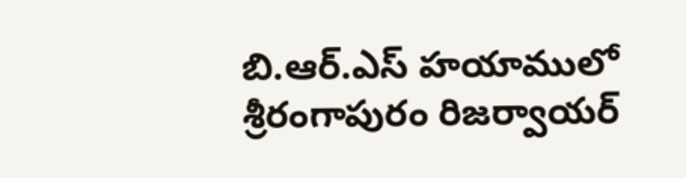బి.ఆర్.ఎస్ హయాములో శ్రీరంగాపురం రిజర్వాయర్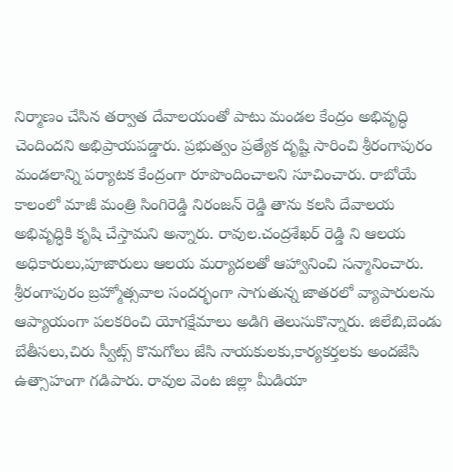నిర్మాణం చేసిన తర్వాత దేవాలయంతో పాటు మండల కేంద్రం అభివృద్ధి చెందిందని అభిప్రాయపడ్డారు. ప్రభుత్వం ప్రత్యేక దృష్టి సారించి శ్రీరంగాపురం మండలాన్ని పర్యాటక కేంద్రంగా రూపొందించాలని సూచించారు. రాబోయే కాలంలో మాజీ మంత్రి సింగిరెడ్డి నిరంజన్ రెడ్డి తాను కలసి దేవాలయ అభివృద్ధికి కృషి చేస్తామని అన్నారు. రావుల.చంద్రశేఖర్ రెడ్డి ని ఆలయ అధికారులు,పూజారులు ఆలయ మర్యాదలతో ఆహ్వానించి సన్మానించారు. శ్రీరంగాపురం బ్రహ్మోత్సవాల సందర్భంగా సాగుతున్న జాతరలో వ్యాపారులను ఆప్యాయంగా పలకరించి యోగక్షేమాలు అడిగి తెలుసుకొన్నారు. జిలేబి,బెండు బేతీసలు,చిరు స్వీట్స్ కొనుగోలు జేసి నాయకులకు,కార్యకర్తలకు అందజేసి ఉత్సాహంగా గడిపారు. రావుల వెంట జిల్లా మీడియా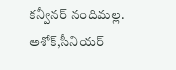కన్వీనర్ నందిమల్ల. అశోక్,సీనియర్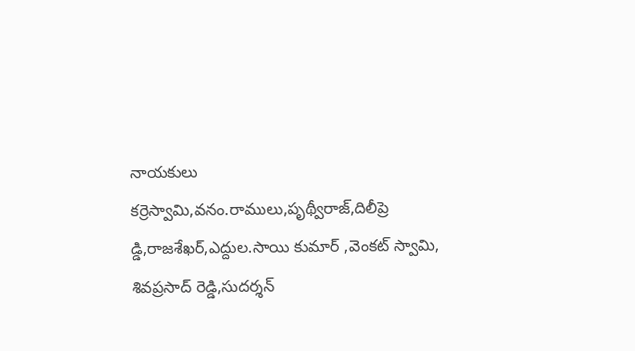నాయకులు కర్రెస్వామి,వనం.రాములు,పృథ్వీరాజ్,దిలీప్రె డ్డి,రాజశేఖర్,ఎద్దుల.సాయి కుమార్ ,వెంకట్ స్వామి, శివప్రసాద్ రెడ్డి,సుదర్శన్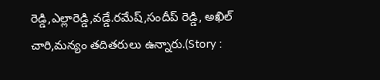రెడ్డి,ఎల్లారెడ్డి,వడ్డే.రమేష్,సందీప్ రెడ్డి, అఖిల్ చారి,మన్యం తదితరులు ఉన్నారు.(Story :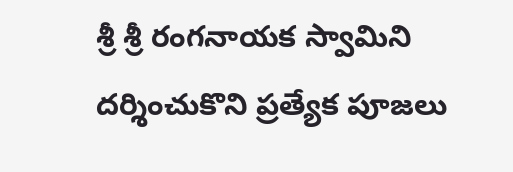శ్రీ శ్రీ రంగనాయక స్వామిని దర్శించుకొని ప్రత్యేక పూజలు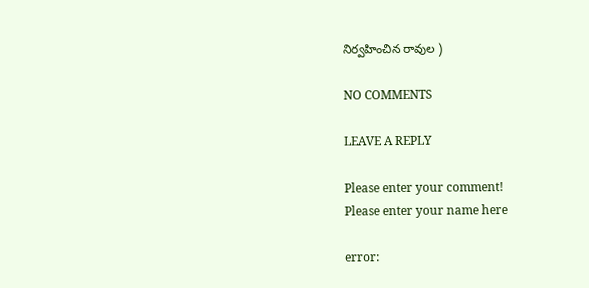నిర్వహించిన రావుల )

NO COMMENTS

LEAVE A REPLY

Please enter your comment!
Please enter your name here

error: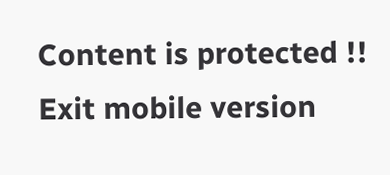Content is protected !!
Exit mobile version